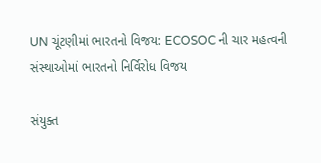UN ચૂંટણીમાં ભારતનો વિજય: ECOSOC ની ચાર મહત્વની સંસ્થાઓમાં ભારતનો નિર્વિરોધ વિજય

સંયુક્ત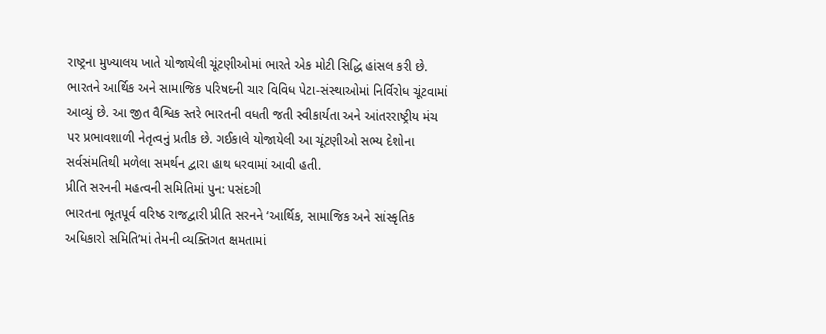રાષ્ટ્રના મુખ્યાલય ખાતે યોજાયેલી ચૂંટણીઓમાં ભારતે એક મોટી સિદ્ધિ હાંસલ કરી છે. ભારતને આર્થિક અને સામાજિક પરિષદની ચાર વિવિધ પેટા-સંસ્થાઓમાં નિર્વિરોધ ચૂંટવામાં આવ્યું છે. આ જીત વૈશ્વિક સ્તરે ભારતની વધતી જતી સ્વીકાર્યતા અને આંતરરાષ્ટ્રીય મંચ પર પ્રભાવશાળી નેતૃત્વનું પ્રતીક છે. ગઈકાલે યોજાયેલી આ ચૂંટણીઓ સભ્ય દેશોના સર્વસંમતિથી મળેલા સમર્થન દ્વારા હાથ ધરવામાં આવી હતી.
પ્રીતિ સરનની મહત્વની સમિતિમાં પુન: પસંદગી
ભારતના ભૂતપૂર્વ વરિષ્ઠ રાજદ્વારી પ્રીતિ સરનને ‘આર્થિક, સામાજિક અને સાંસ્કૃતિક અધિકારો સમિતિ’માં તેમની વ્યક્તિગત ક્ષમતામાં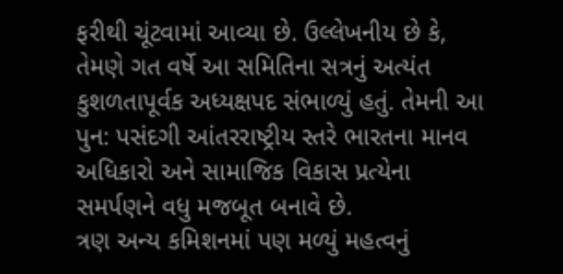ફરીથી ચૂંટવામાં આવ્યા છે. ઉલ્લેખનીય છે કે, તેમણે ગત વર્ષે આ સમિતિના સત્રનું અત્યંત કુશળતાપૂર્વક અધ્યક્ષપદ સંભાળ્યું હતું. તેમની આ પુન: પસંદગી આંતરરાષ્ટ્રીય સ્તરે ભારતના માનવ અધિકારો અને સામાજિક વિકાસ પ્રત્યેના સમર્પણને વધુ મજબૂત બનાવે છે.
ત્રણ અન્ય કમિશનમાં પણ મળ્યું મહત્વનું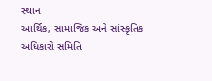સ્થાન
આર્થિક, સામાજિક અને સાંસ્કૃતિક અધિકારો સમિતિ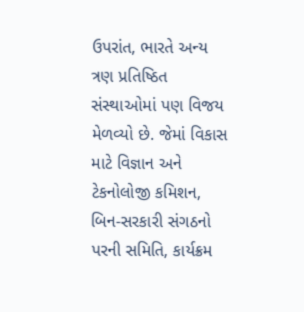ઉપરાંત, ભારતે અન્ય ત્રણ પ્રતિષ્ઠિત સંસ્થાઓમાં પણ વિજય મેળવ્યો છે. જેમાં વિકાસ માટે વિજ્ઞાન અને ટેકનોલોજી કમિશન, બિન-સરકારી સંગઠનો પરની સમિતિ, કાર્યક્રમ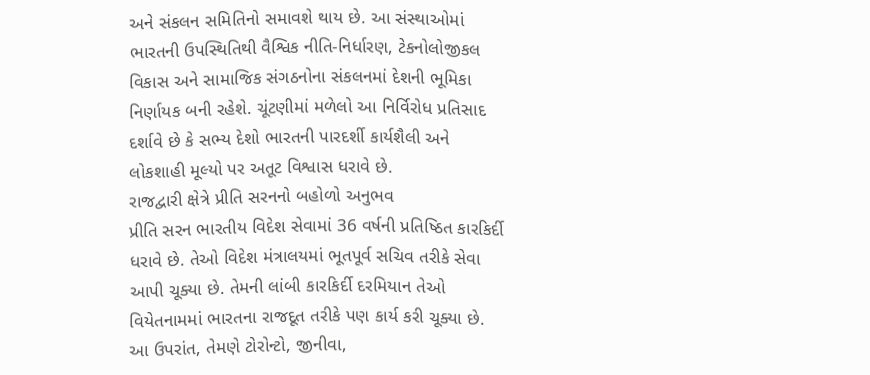અને સંકલન સમિતિનો સમાવશે થાય છે. આ સંસ્થાઓમાં ભારતની ઉપસ્થિતિથી વૈશ્વિક નીતિ-નિર્ધારણ, ટેકનોલોજીકલ વિકાસ અને સામાજિક સંગઠનોના સંકલનમાં દેશની ભૂમિકા નિર્ણાયક બની રહેશે. ચૂંટણીમાં મળેલો આ નિર્વિરોધ પ્રતિસાદ દર્શાવે છે કે સભ્ય દેશો ભારતની પારદર્શી કાર્યશૈલી અને લોકશાહી મૂલ્યો પર અતૂટ વિશ્વાસ ધરાવે છે.
રાજદ્વારી ક્ષેત્રે પ્રીતિ સરનનો બહોળો અનુભવ
પ્રીતિ સરન ભારતીય વિદેશ સેવામાં 36 વર્ષની પ્રતિષ્ઠિત કારકિર્દી ધરાવે છે. તેઓ વિદેશ મંત્રાલયમાં ભૂતપૂર્વ સચિવ તરીકે સેવા આપી ચૂક્યા છે. તેમની લાંબી કારકિર્દી દરમિયાન તેઓ વિયેતનામમાં ભારતના રાજદૂત તરીકે પણ કાર્ય કરી ચૂક્યા છે. આ ઉપરાંત, તેમણે ટોરોન્ટો, જીનીવા,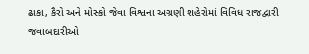ઢાકા, કૈરો અને મોસ્કો જેવા વિશ્વના અગ્રણી શહેરોમાં વિવિધ રાજદ્વારી જવાબદારીઓ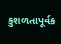કુશળતાપૂર્વક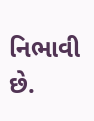નિભાવી છે.